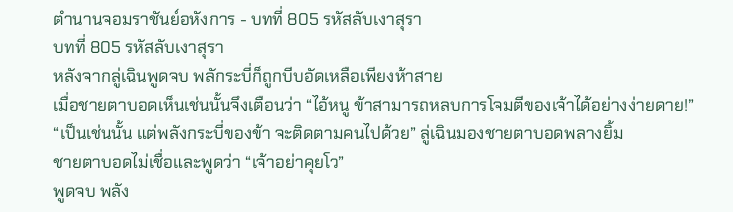ตำนานจอมราชันย์อหังการ - บทที่ 805 รหัสลับเงาสุรา
บทที่ 805 รหัสลับเงาสุรา
หลังจากลู่เฉินพูดจบ พลักระบี่ก็ถูกบีบอัดเหลือเพียงห้าสาย
เมื่อชายตาบอดเห็นเช่นนั้นจึงเตือนว่า “ไอ้หนู ข้าสามารถหลบการโจมตีของเจ้าได้อย่างง่ายดาย!”
“เป็นเช่นนั้น แต่พลังกระบี่ของข้า จะติดตามคนไปด้วย” ลู่เฉินมองชายตาบอดพลางยิ้ม
ชายตาบอดไม่เชื่อและพูดว่า “เจ้าอย่าคุยโว”
พูดจบ พลัง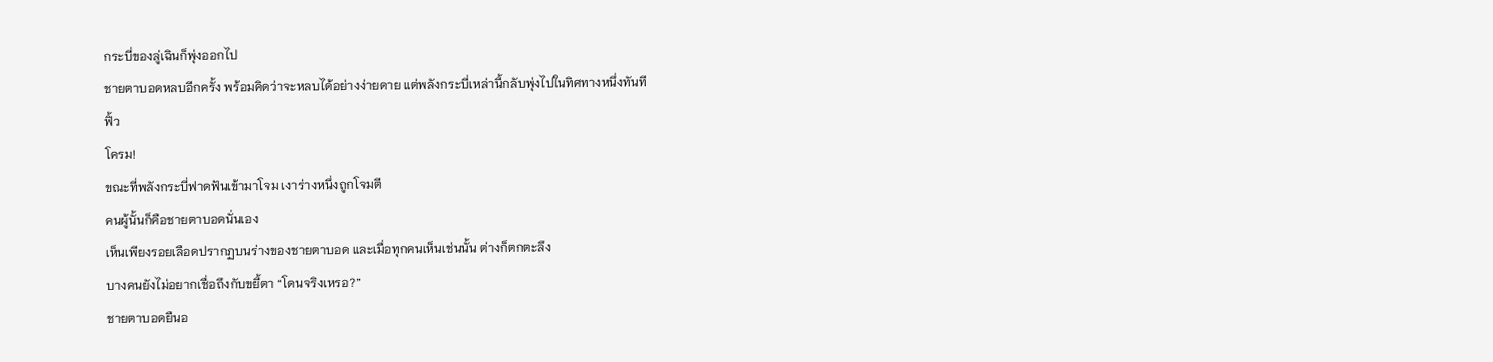กระบี่ของลู่เฉินก็พุ่งออกไป
ชายตาบอดหลบอีกครั้ง พร้อมคิดว่าจะหลบได้อย่างง่ายดาย แต่พลังกระบี่เหล่านี้กลับพุ่งไปในทิศทางหนึ่งทันที
ฟิ้ว
โครม!
ขณะที่พลังกระบี่ฟาดฟันเข้ามาโจม เงาร่างหนึ่งถูกโจมตี
คนผู้นั้นก็คือชายตาบอดนั่นเอง
เห็นเพียงรอยเลือดปรากฏบนร่างของชายตาบอด และเมื่อทุกคนเห็นเช่นนั้น ต่างก็ตกตะลึง
บางคนยังไม่อยากเชื่อถึงกับขยี้ตา “โดนจริงเหรอ?”
ชายตาบอดยืนอ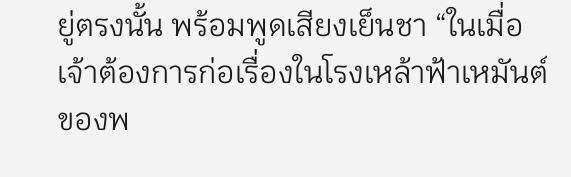ยู่ตรงนั้น พร้อมพูดเสียงเย็นชา “ในเมื่อเจ้าต้องการก่อเรื่องในโรงเหล้าฟ้าเหมันต์ของพ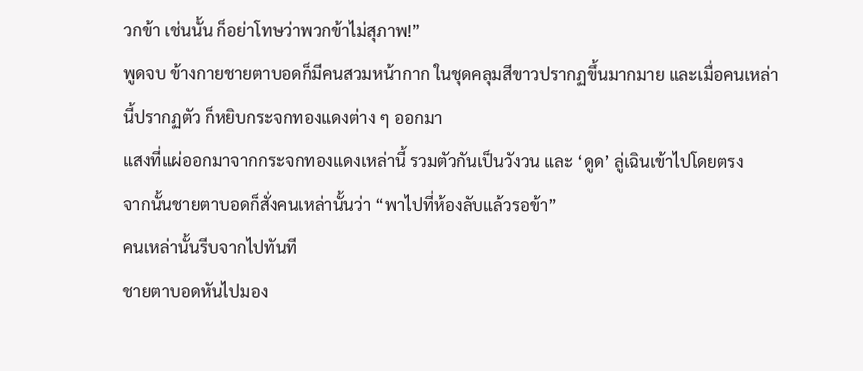วกข้า เช่นนั้น ก็อย่าโทษว่าพวกข้าไม่สุภาพ!”
พูดจบ ข้างกายชายตาบอดก็มีคนสวมหน้ากาก ในชุดคลุมสีขาวปรากฏขึ้นมากมาย และเมื่อคนเหล่านี้ปรากฏตัว ก็หยิบกระจกทองแดงต่าง ๆ ออกมา
แสงที่แผ่ออกมาจากกระจกทองแดงเหล่านี้ รวมตัวกันเป็นวังวน และ ‘ดูด’ ลู่เฉินเข้าไปโดยตรง
จากนั้นชายตาบอดก็สั่งคนเหล่านั้นว่า “พาไปที่ห้องลับแล้วรอข้า”
คนเหล่านั้นรีบจากไปทันที
ชายตาบอดหันไปมอง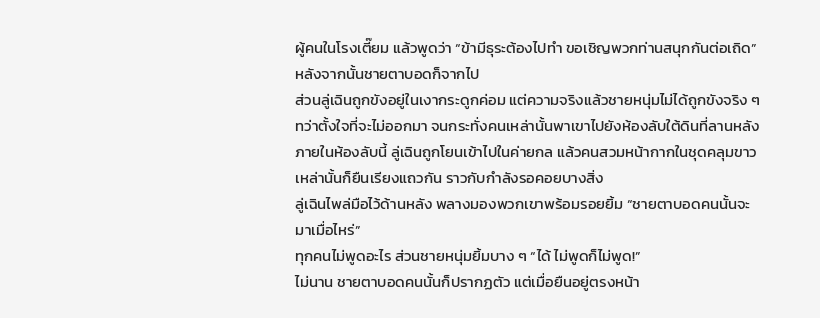ผู้คนในโรงเตี๊ยม แล้วพูดว่า “ข้ามีธุระต้องไปทำ ขอเชิญพวกท่านสนุกกันต่อเถิด”
หลังจากนั้นชายตาบอดก็จากไป
ส่วนลู่เฉินถูกขังอยู่ในเงากระดูกค่อม แต่ความจริงแล้วชายหนุ่มไม่ได้ถูกขังจริง ๆ ทว่าตั้งใจที่จะไม่ออกมา จนกระทั่งคนเหล่านั้นพาเขาไปยังห้องลับใต้ดินที่ลานหลัง
ภายในห้องลับนี้ ลู่เฉินถูกโยนเข้าไปในค่ายกล แล้วคนสวมหน้ากากในชุดคลุมขาวเหล่านั้นก็ยืนเรียงแถวกัน ราวกับกำลังรอคอยบางสิ่ง
ลู่เฉินไพล่มือไว้ด้านหลัง พลางมองพวกเขาพร้อมรอยยิ้ม “ชายตาบอดคนนั้นจะมาเมื่อไหร่”
ทุกคนไม่พูดอะไร ส่วนชายหนุ่มยิ้มบาง ๆ “ได้ ไม่พูดก็ไม่พูด!”
ไม่นาน ชายตาบอดคนนั้นก็ปรากฏตัว แต่เมื่อยืนอยู่ตรงหน้า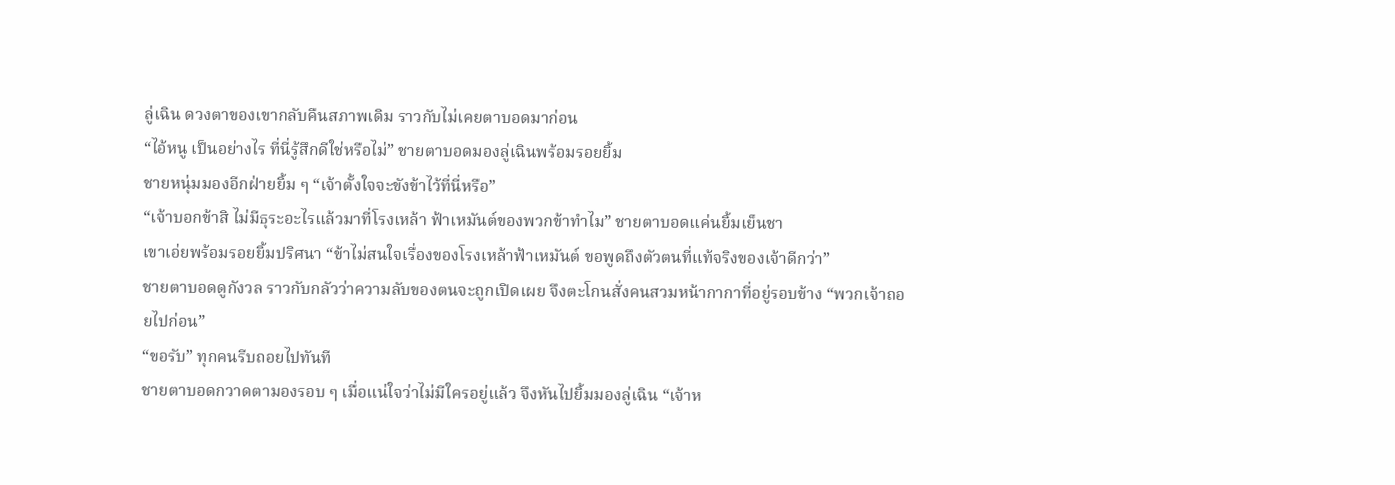ลู่เฉิน ดวงตาของเขากลับคืนสภาพเดิม ราวกับไม่เคยตาบอดมาก่อน
“ไอ้หนู เป็นอย่างไร ที่นี่รู้สึกดีใช่หรือไม่” ชายตาบอดมองลู่เฉินพร้อมรอยยิ้ม
ชายหนุ่มมองอีกฝ่ายยิ้ม ๆ “เจ้าตั้งใจจะขังข้าไว้ที่นี่หรือ”
“เจ้าบอกข้าสิ ไม่มีธุระอะไรแล้วมาที่โรงเหล้า ฟ้าเหมันต์ของพวกข้าทำไม” ชายตาบอดแค่นยิ้มเย็นชา
เขาเอ่ยพร้อมรอยยิ้มปริศนา “ข้าไม่สนใจเรื่องของโรงเหล้าฟ้าเหมันต์ ขอพูดถึงตัวตนที่แท้จริงของเจ้าดีกว่า”
ชายตาบอดดูกังวล ราวกับกลัวว่าความลับของตนจะถูกเปิดเผย จึงตะโกนสั่งคนสวมหน้ากากาที่อยู่รอบข้าง “พวกเจ้าถอยไปก่อน”
“ขอรับ” ทุกคนรีบถอยไปทันที
ชายตาบอดกวาดตามองรอบ ๆ เมื่อแน่ใจว่าไม่มีใครอยู่แล้ว จึงหันไปยิ้มมองลู่เฉิน “เจ้าห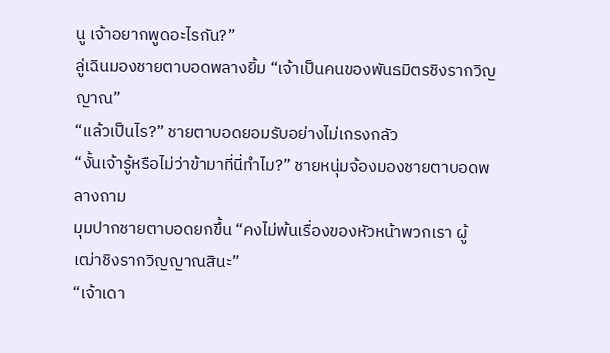นู เจ้าอยากพูดอะไรกัน?”
ลู่เฉินมองชายตาบอดพลางยิ้ม “เจ้าเป็นคนของพันธมิตรชิงรากวิญญาณ”
“แล้วเป็นไร?” ชายตาบอดยอมรับอย่างไม่เกรงกลัว
“งั้นเจ้ารู้หรือไม่ว่าข้ามาที่นี่ทำไม?” ชายหนุ่มจ้องมองชายตาบอดพลางถาม
มุมปากชายตาบอดยกขึ้น “คงไม่พ้นเรื่องของหัวหน้าพวกเรา ผู้เฒ่าชิงรากวิญญาณสินะ”
“เจ้าเดา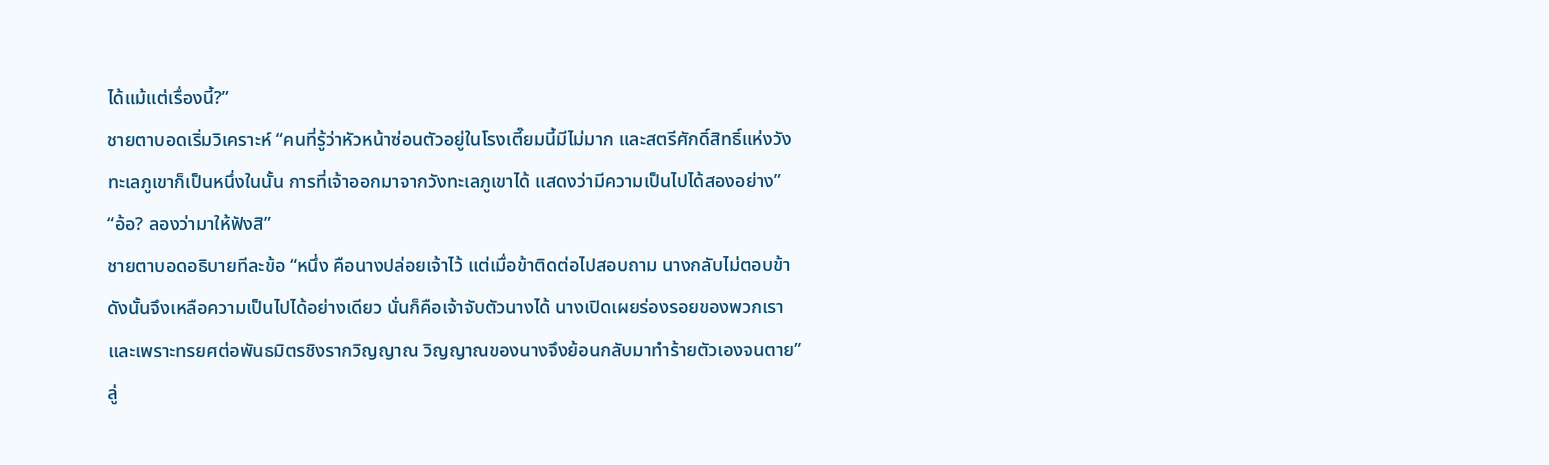ได้แม้แต่เรื่องนี้?”
ชายตาบอดเริ่มวิเคราะห์ “คนที่รู้ว่าหัวหน้าซ่อนตัวอยู่ในโรงเตี๊ยมนี้มีไม่มาก และสตรีศักดิ์สิทธิ์แห่งวังทะเลภูเขาก็เป็นหนึ่งในนั้น การที่เจ้าออกมาจากวังทะเลภูเขาได้ แสดงว่ามีความเป็นไปได้สองอย่าง”
“อ้อ? ลองว่ามาให้ฟังสิ”
ชายตาบอดอธิบายทีละข้อ “หนึ่ง คือนางปล่อยเจ้าไว้ แต่เมื่อข้าติดต่อไปสอบถาม นางกลับไม่ตอบข้า ดังนั้นจึงเหลือความเป็นไปได้อย่างเดียว นั่นก็คือเจ้าจับตัวนางได้ นางเปิดเผยร่องรอยของพวกเรา และเพราะทรยศต่อพันธมิตรชิงรากวิญญาณ วิญญาณของนางจึงย้อนกลับมาทำร้ายตัวเองจนตาย”
ลู่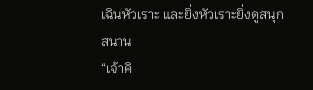เฉินหัวเราะ และยิ่งหัวเราะยิ่งดูสนุกสนาน
“เจ้าคิ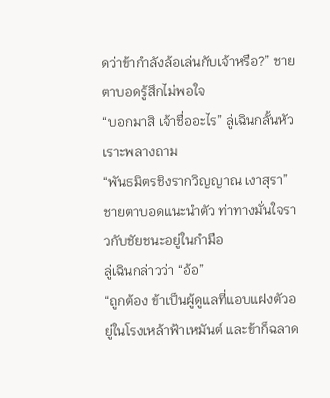ดว่าข้ากำลังล้อเล่นกับเจ้าหรือ?” ชายตาบอดรู้สึกไม่พอใจ
“บอกมาสิ เจ้าชื่ออะไร” ลู่เฉินกลั้นหัวเราะพลางถาม
“พันธมิตรชิงรากวิญญาณ เงาสุรา” ชายตาบอดแนะนำตัว ท่าทางมั่นใจราวกับชัยชนะอยู่ในกำมือ
ลู่เฉินกล่าวว่า “อ้อ”
“ถูกต้อง ข้าเป็นผู้ดูแลที่แอบแฝงตัวอยู่ในโรงเหล้าฟ้าเหมันต์ และข้าก็ฉลาด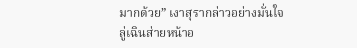มากด้วย” เงาสุรากล่าวอย่างมั่นใจ
ลู่เฉินส่ายหน้าอ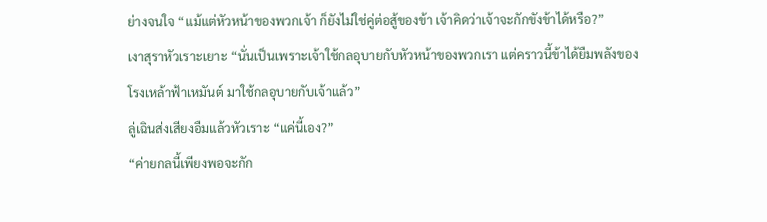ย่างจนใจ “แม้แต่หัวหน้าของพวกเจ้า ก็ยังไม่ใช่คู่ต่อสู้ของข้า เจ้าคิดว่าเจ้าจะกักขังข้าได้หรือ?”
เงาสุราหัวเราะเยาะ “นั่นเป็นเพราะเจ้าใช้กลอุบายกับหัวหน้าของพวกเรา แต่คราวนี้ข้าได้ยืมพลังของโรงเหล้าฟ้าเหมันต์ มาใช้กลอุบายกับเจ้าแล้ว”
ลู่เฉินส่งเสียงอืมแล้วหัวเราะ “แค่นี้เอง?”
“ค่ายกลนี้เพียงพอจะกัก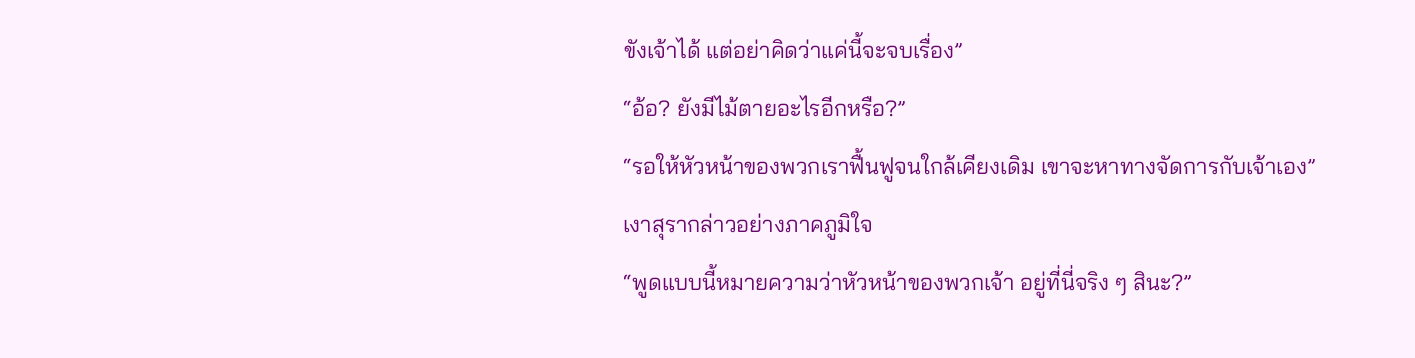ขังเจ้าได้ แต่อย่าคิดว่าแค่นี้จะจบเรื่อง”
“อ้อ? ยังมีไม้ตายอะไรอีกหรือ?”
“รอให้หัวหน้าของพวกเราฟื้นฟูจนใกล้เคียงเดิม เขาจะหาทางจัดการกับเจ้าเอง” เงาสุรากล่าวอย่างภาคภูมิใจ
“พูดแบบนี้หมายความว่าหัวหน้าของพวกเจ้า อยู่ที่นี่จริง ๆ สินะ?”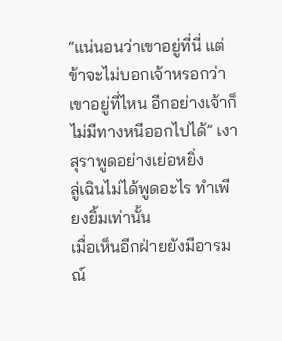“แน่นอนว่าเขาอยู่ที่นี่ แต่ข้าจะไม่บอกเจ้าหรอกว่าเขาอยู่ที่ไหน อีกอย่างเจ้าก็ไม่มีทางหนีออกไปได้” เงาสุราพูดอย่างเย่อหยิ่ง
ลู่เฉินไม่ได้พูดอะไร ทำเพียงยิ้มเท่านั้น
เมื่อเห็นอีกฝ่ายยังมีอารมณ์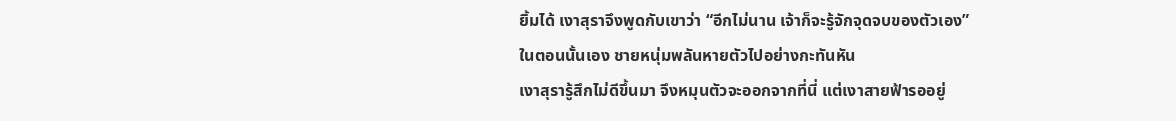ยิ้มได้ เงาสุราจึงพูดกับเขาว่า “อีกไม่นาน เจ้าก็จะรู้จักจุดจบของตัวเอง”
ในตอนนั้นเอง ชายหนุ่มพลันหายตัวไปอย่างกะทันหัน
เงาสุรารู้สึกไม่ดีขึ้นมา จึงหมุนตัวจะออกจากที่นี่ แต่เงาสายฟ้ารออยู่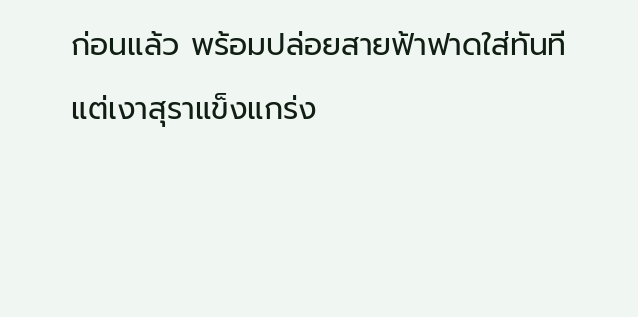ก่อนแล้ว พร้อมปล่อยสายฟ้าฟาดใส่ทันที
แต่เงาสุราแข็งแกร่ง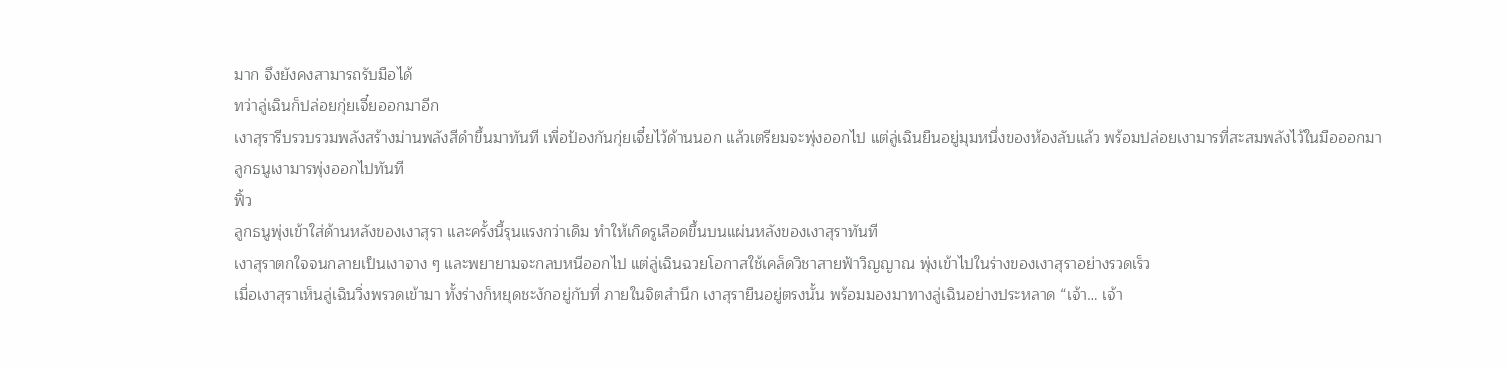มาก จึงยังคงสามารถรับมือได้
ทว่าลู่เฉินก็ปล่อยกุ่ยเจี๋ยออกมาอีก
เงาสุรารีบรวบรวมพลังสร้างม่านพลังสีดำขึ้นมาทันที เพื่อป้องกันกุ่ยเจี๋ยไว้ด้านนอก แล้วเตรียมจะพุ่งออกไป แต่ลู่เฉินยืนอยู่มุมหนึ่งของห้องลับแล้ว พร้อมปล่อยเงามารที่สะสมพลังไว้ในมือออกมา
ลูกธนูเงามารพุ่งออกไปทันที
ฟิ้ว
ลูกธนูพุ่งเข้าใส่ด้านหลังของเงาสุรา และครั้งนี้รุนแรงกว่าเดิม ทำให้เกิดรูเลือดขึ้นบนแผ่นหลังของเงาสุราทันที
เงาสุราตกใจจนกลายเป็นเงาจาง ๆ และพยายามจะกลบหนีออกไป แต่ลู่เฉินฉวยโอกาสใช้เคล็ดวิชาสายฟ้าวิญญาณ พุ่งเข้าไปในร่างของเงาสุราอย่างรวดเร็ว
เมื่อเงาสุราเห็นลู่เฉินวิ่งพรวดเข้ามา ทั้งร่างก็หยุดชะงักอยู่กับที่ ภายในจิตสำนึก เงาสุรายืนอยู่ตรงนั้น พร้อมมองมาทางลู่เฉินอย่างประหลาด “เจ้า… เจ้า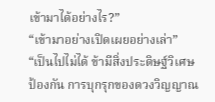เข้ามาได้อย่างไร?”
“เข้ามาอย่างเปิดเผยอย่างเล่า”
“เป็นไปไม่ได้ ข้ามีสิ่งประดิษฐ์วิเศษป้องกัน การบุกรุกของดวงวิญญาณ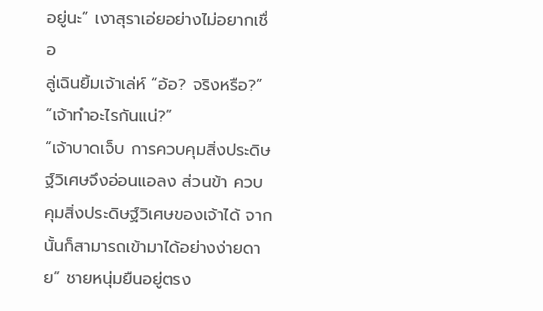อยู่นะ” เงาสุราเอ่ยอย่างไม่อยากเชื่อ
ลู่เฉินยิ้มเจ้าเล่ห์ “อ้อ? จริงหรือ?”
“เจ้าทำอะไรกันแน่?”
“เจ้าบาดเจ็บ การควบคุมสิ่งประดิษฐ์วิเศษจึงอ่อนแอลง ส่วนข้า ควบคุมสิ่งประดิษฐ์วิเศษของเจ้าได้ จากนั้นก็สามารถเข้ามาได้อย่างง่ายดาย” ชายหนุ่มยืนอยู่ตรง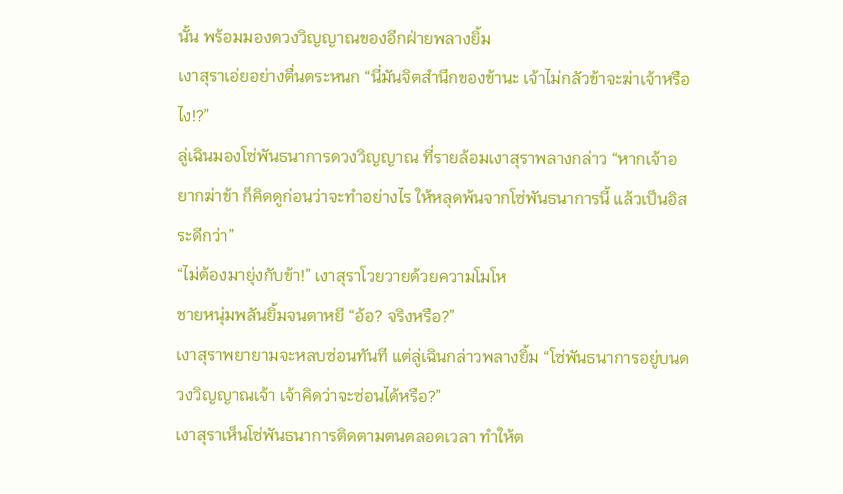นั้น พร้อมมองดวงวิญญาณของอีกฝ่ายพลางยิ้ม
เงาสุราเอ่ยอย่างตื่นตระหนก “นี่มันจิตสำนึกของข้านะ เจ้าไม่กลัวข้าจะฆ่าเจ้าหรือไง!?”
ลู่เฉินมองโซ่พันธนาการดวงวิญญาณ ที่รายล้อมเงาสุราพลางกล่าว “หากเจ้าอยากฆ่าข้า ก็คิดดูก่อนว่าจะทำอย่างไร ให้หลุดพ้นจากโซ่พันธนาการนี้ แล้วเป็นอิสระดีกว่า”
“ไม่ต้องมายุ่งกับข้า!” เงาสุราโวยวายด้วยความโมโห
ชายหนุ่มพลันยิ้มจนตาหยี “อ้อ? จริงหรือ?”
เงาสุราพยายามจะหลบซ่อนทันที แต่ลู่เฉินกล่าวพลางยิ้ม “โซ่พันธนาการอยู่บนดวงวิญญาณเจ้า เจ้าคิดว่าจะซ่อนได้หรือ?”
เงาสุราเห็นโซ่พันธนาการติดตามตนตลอดเวลา ทำให้ต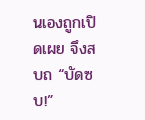นเองถูกเปิดเผย จึงสบถ “บัดซบ!”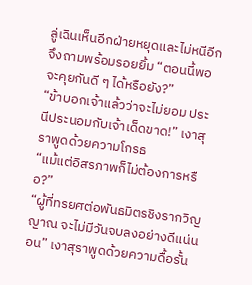ลู่เฉินเห็นอีกฝ่ายหยุดและไม่หนีอีก จึงถามพร้อมรอยยิ้ม “ตอนนี้พอจะคุยกันดี ๆ ได้หรือยัง?”
“ข้าบอกเจ้าแล้วว่าจะไม่ยอม ประนีประนอมกับเจ้าเด็ดขาด!” เงาสุราพูดด้วยความโกรธ
“แม้แต่อิสรภาพก็ไม่ต้องการหรือ?”
“ผู้ที่ทรยศต่อพันธมิตรชิงรากวิญญาณ จะไม่มีวันจบลงอย่างดีแน่นอน” เงาสุราพูดด้วยความดื้อรั้น